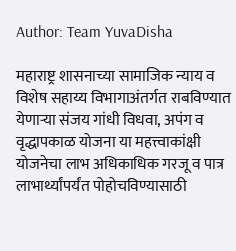Author: Team YuvaDisha

महाराष्ट्र शासनाच्या सामाजिक न्याय व विशेष सहाय्य विभागाअंतर्गत राबविण्यात येणाऱ्या संजय गांधी विधवा, अपंग व वृद्धापकाळ योजना या महत्त्वाकांक्षी योजनेचा लाभ अधिकाधिक गरजू व पात्र लाभार्थ्यांपर्यंत पोहोचविण्यासाठी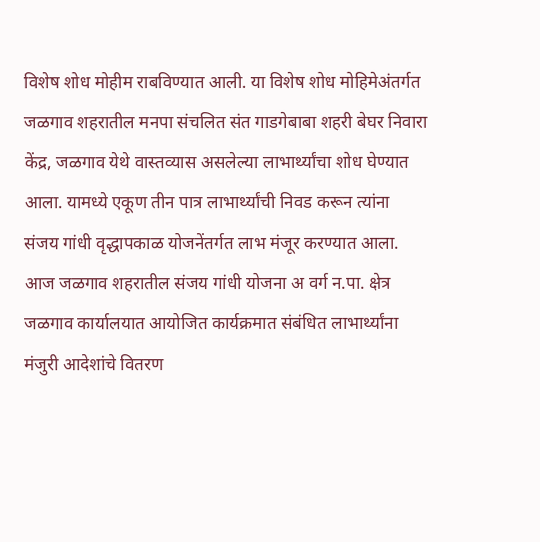विशेष शोध मोहीम राबविण्यात आली. या विशेष शोध मोहिमेअंतर्गत जळगाव शहरातील मनपा संचलित संत गाडगेबाबा शहरी बेघर निवारा केंद्र, जळगाव येथे वास्तव्यास असलेल्या लाभार्थ्यांचा शोध घेण्यात आला. यामध्ये एकूण तीन पात्र लाभार्थ्यांची निवड करून त्यांना संजय गांधी वृद्धापकाळ योजनेंतर्गत लाभ मंजूर करण्यात आला. आज जळगाव शहरातील संजय गांधी योजना अ वर्ग न.पा. क्षेत्र जळगाव कार्यालयात आयोजित कार्यक्रमात संबंधित लाभार्थ्यांना मंजुरी आदेशांचे वितरण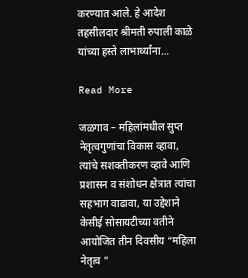करण्यात आले. हे आदेश तहसीलदार श्रीमती रुपाली काळे यांच्या हस्ते लाभार्थ्यांना…

Read More

जळगाव – महिलांमधील सुप्त नेतृत्वगुणांचा विकास व्हावा, त्यांचे सशक्तीकरण व्हावे आणि प्रशासन व संशोधन क्षेत्रात त्यांचा सहभाग वाढावा, या उद्देशाने केसीई सोसायटीच्या वतीने आयोजित तीन दिवसीय “महिला नेतृत्व ”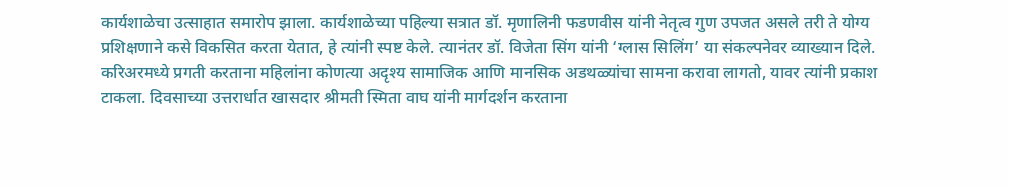कार्यशाळेचा उत्साहात समारोप झाला. कार्यशाळेच्या पहिल्या सत्रात डॉ. मृणालिनी फडणवीस यांनी नेतृत्व गुण उपजत असले तरी ते योग्य प्रशिक्षणाने कसे विकसित करता येतात, हे त्यांनी स्पष्ट केले. त्यानंतर डॉ. विजेता सिंग यांनी ‘ग्लास सिलिंग’ या संकल्पनेवर व्याख्यान दिले. करिअरमध्ये प्रगती करताना महिलांना कोणत्या अदृश्य सामाजिक आणि मानसिक अडथळ्यांचा सामना करावा लागतो, यावर त्यांनी प्रकाश टाकला. दिवसाच्या उत्तरार्धात खासदार श्रीमती स्मिता वाघ यांनी मार्गदर्शन करताना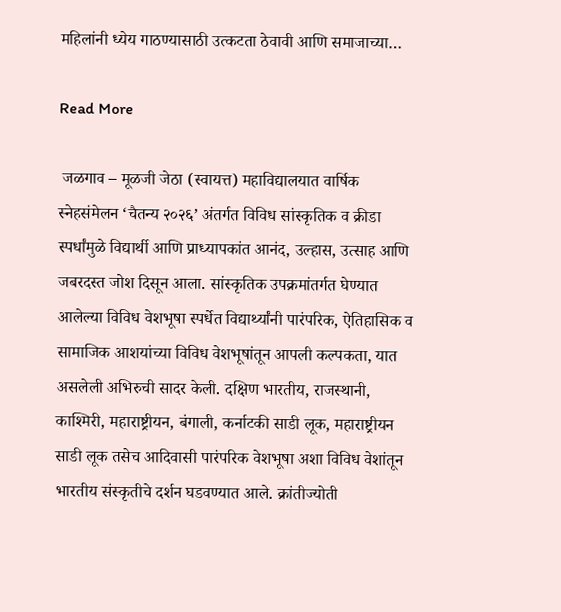महिलांनी ध्येय गाठण्यासाठी उत्कटता ठेवावी आणि समाजाच्या…

Read More

 जळगाव – मूळजी जेठा (स्वायत्त) महाविद्यालयात वार्षिक स्नेहसंमेलन ‘चैतन्य २०२६’ अंतर्गत विविध सांस्कृतिक व क्रीडा स्पर्धांमुळे विद्यार्थी आणि प्राध्यापकांत आनंद, उल्हास, उत्साह आणि जबरदस्त जोश दिसून आला. सांस्कृतिक उपक्रमांतर्गत घेण्यात आलेल्या विविध वेशभूषा स्पर्धेत विद्यार्थ्यांनी पारंपरिक, ऐतिहासिक व सामाजिक आशयांच्या विविध वेशभूषांतून आपली कल्पकता, यात असलेली अभिरुची सादर केली. दक्षिण भारतीय, राजस्थानी, काश्मिरी, महाराष्ट्रीयन, बंगाली, कर्नाटकी साडी लूक, महाराष्ट्रीयन साडी लूक तसेच आदिवासी पारंपरिक वेशभूषा अशा विविध वेशांतून भारतीय संस्कृतीचे दर्शन घडवण्यात आले. क्रांतीज्योती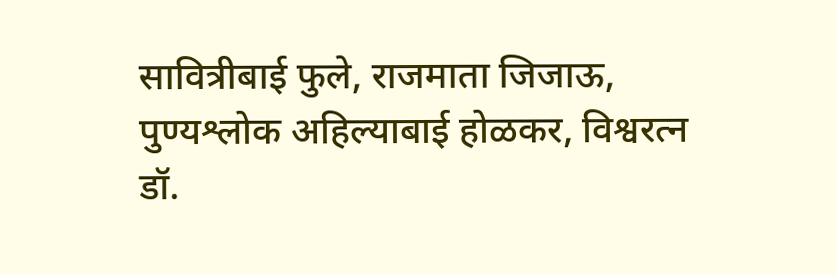सावित्रीबाई फुले, राजमाता जिजाऊ, पुण्यश्लोक अहिल्याबाई होळकर, विश्वरत्न डॉ.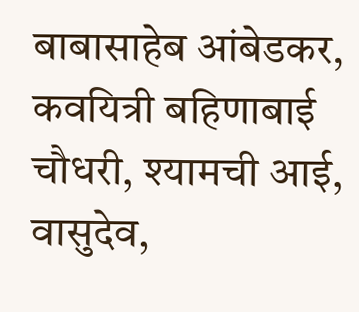बाबासाहेब आंबेडकर, कवयित्री बहिणाबाई चौधरी, श्यामची आई, वासुदेव,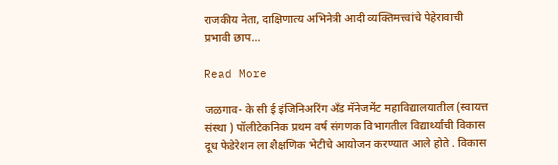राजकीय नेता, दाक्षिणात्य अभिनेत्री आदी व्यक्तिमत्त्वांचे पेहेरावाची प्रभावी छाप…

Read More

जळगाव- के सी ई इंजिनिअरिंग अँड मॅनेजमेंट महाविद्यालयातील (स्वायत्त संस्था ) पॉलीटेकनिक प्रथम वर्ष संगणक विभागतील विद्यार्थ्यांची विकास दूध फेडेरेशन ला शैक्षणिक भेटीचे आयोजन करण्यात आले होते . विकास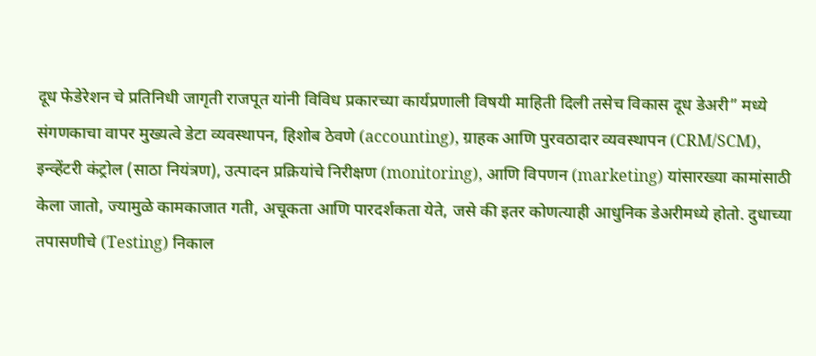दूध फेडेरेशन चे प्रतिनिधी जागृती राजपूत यांनी विविध प्रकारच्या कार्यप्रणाली विषयी माहिती दिली तसेच विकास दूध डेअरी” मध्ये संगणकाचा वापर मुख्यत्वे डेटा व्यवस्थापन, हिशोब ठेवणे (accounting), ग्राहक आणि पुरवठादार व्यवस्थापन (CRM/SCM), इन्व्हेंटरी कंट्रोल (साठा नियंत्रण), उत्पादन प्रक्रियांचे निरीक्षण (monitoring), आणि विपणन (marketing) यांसारख्या कामांसाठी केला जातो, ज्यामुळे कामकाजात गती, अचूकता आणि पारदर्शकता येते, जसे की इतर कोणत्याही आधुनिक डेअरीमध्ये होतो. दुधाच्या तपासणीचे (Testing) निकाल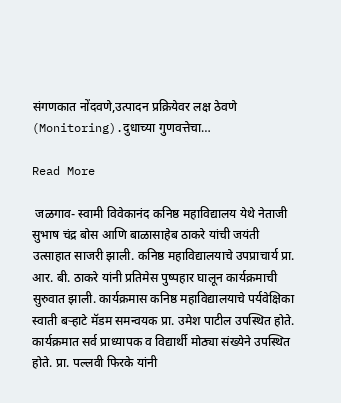संगणकात नोंदवणे,उत्पादन प्रक्रियेवर लक्ष ठेवणे (Monitoring).दुधाच्या गुणवत्तेचा…

Read More

 जळगाव- स्वामी विवेकानंद कनिष्ठ महाविद्यालय येथे नेताजी सुभाष चंद्र बोस आणि बाळासाहेब ठाकरे यांची जयंती उत्साहात साजरी झाली. कनिष्ठ महाविद्यालयाचे उपप्राचार्य प्रा. आर. बी. ठाकरे यांनी प्रतिमेस पुष्पहार घालून कार्यक्रमाची सुरुवात झाली. कार्यक्रमास कनिष्ठ महाविद्यालयाचे पर्यवेक्षिका स्वाती बऱ्हाटे मॅडम समन्वयक प्रा. उमेश पाटील उपस्थित होते. कार्यक्रमात सर्व प्राध्यापक व विद्यार्थी मोठ्या संख्येने उपस्थित होते. प्रा. पल्लवी फिरके यांनी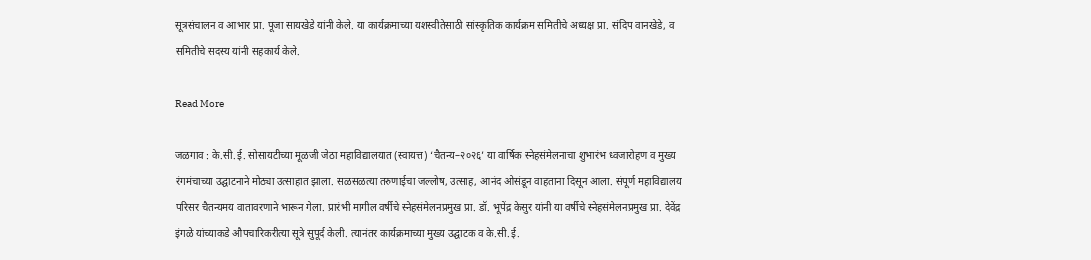सूत्रसंचालन व आभार प्रा. पूजा सायखेडे यांनी केले. या कार्यक्रमाच्या यशस्वीतेसाठी सांस्कृतिक कार्यक्रम समितीचे अध्यक्ष प्रा. संदिप वानखेडे, व समितीचे सदस्य यांनी सहकार्य केले.

Read More

जळगाव : के.सी.ई. सोसायटीच्या मूळजी जेठा महाविद्यालयात (स्वायत्त) ‘चैतन्य–२०२६’ या वार्षिक स्नेहसंमेलनाचा शुभारंभ ध्वजारोहण व मुख्य रंगमंचाच्या उद्घाटनाने मोठ्या उत्साहात झाला. सळसळत्या तरुणाईचा जल्लोष, उत्साह, आनंद ओसंडून वाहताना दिसून आला. संपूर्ण महाविद्यालय परिसर चैतन्यमय वातावरणाने भारून गेला. प्रारंभी मागील वर्षीचे स्नेहसंमेलनप्रमुख प्रा. डॉ. भूपेंद्र केसुर यांनी या वर्षीचे स्नेहसंमेलनप्रमुख प्रा. देवेंद्र इंगळे यांच्याकडे औपचारिकरीत्या सूत्रे सुपूर्द केली. त्यानंतर कार्यक्रमाच्या मुख्य उद्घाटक व के.सी.ई.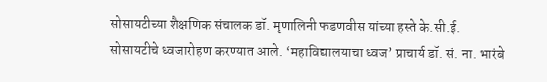सोसायटीच्या शैक्षणिक संचालक डॉ. मृणालिनी फडणवीस यांच्या हस्ते के.सी.ई. सोसायटीचे ध्वजारोहण करण्यात आले. ‘महाविद्यालयाचा ध्वज’ प्राचार्य डॉ. सं. ना. भारंबे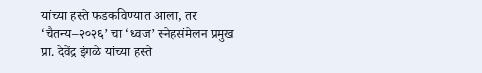यांच्या हस्ते फडकविण्यात आला, तर ‘चैतन्य–२०२६’ चा ‘ध्वज’ स्नेहसंमेलन प्रमुख प्रा. देवेंद्र इंगळे यांच्या हस्ते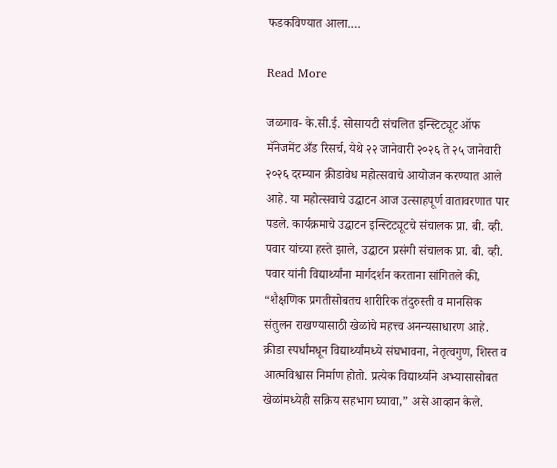फडकविण्यात आला.…

Read More

जळगाव- के.सी.ई. सोसायटी संचलित इन्स्टिट्यूट ऑफ मॅनेजमेंट अँड रिसर्च, येथे २२ जानेवारी २०२६ ते २५ जानेवारी २०२६ दरम्यान क्रीडावेध महोत्सवाचे आयोजन करण्यात आले आहे. या महोत्सवाचे उद्घाटन आज उत्साहपूर्ण वातावरणात पार पडले. कार्यक्रमाचे उद्घाटन इन्स्टिट्यूटचे संचालक प्रा. बी. व्ही. पवार यांच्या हस्ते झाले, उद्घाटन प्रसंगी संचालक प्रा. बी. व्ही. पवार यांनी विद्यार्थ्यांना मार्गदर्शन करताना सांगितले की, “शैक्षणिक प्रगतीसोबतच शारीरिक तंदुरुस्ती व मानसिक संतुलन राखण्यासाठी खेळांचे महत्त्व अनन्यसाधारण आहे. क्रीडा स्पर्धांमधून विद्यार्थ्यांमध्ये संघभावना, नेतृत्वगुण, शिस्त व आत्मविश्वास निर्माण होतो. प्रत्येक विद्यार्थ्याने अभ्यासासोबत खेळांमध्येही सक्रिय सहभाग घ्यावा,” असे आव्हान केले.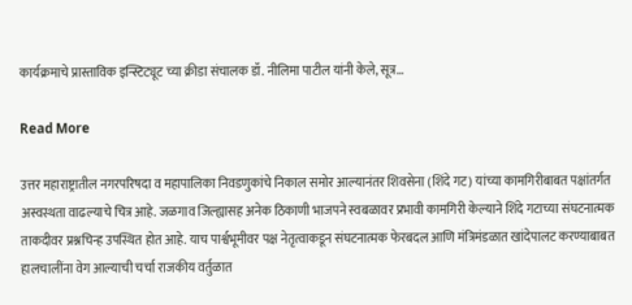कार्यक्रमाचे प्रास्ताविक इन्स्टिट्यूट च्या क्रीडा संचालक डॉ. नीलिमा पाटील यांनी केले, सूत्र…

Read More

उत्तर महाराष्ट्रातील नगरपरिषदा व महापालिका निवडणुकांचे निकाल समोर आल्यानंतर शिवसेना (शिंदे गट) यांच्या कामगिरीबाबत पक्षांतर्गत अस्वस्थता वाढल्याचे चित्र आहे. जळगाव जिल्ह्यासह अनेक ठिकाणी भाजपने स्वबळावर प्रभावी कामगिरी केल्याने शिंदे गटाच्या संघटनात्मक ताकदीवर प्रश्नचिन्ह उपस्थित होत आहे. याच पार्श्वभूमीवर पक्ष नेतृत्वाकडून संघटनात्मक फेरबदल आणि मंत्रिमंडळात खांदेपालट करण्याबाबत हालचालींना वेग आल्याची चर्चा राजकीय वर्तुळात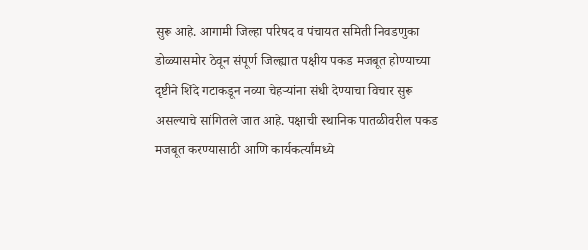सुरू आहे. आगामी जिल्हा परिषद व पंचायत समिती निवडणुका डोळ्यासमोर ठेवून संपूर्ण जिल्ह्यात पक्षीय पकड मजबूत होण्याच्या दृष्टीने शिंदे गटाकडून नव्या चेहऱ्यांना संधी देण्याचा विचार सुरू असल्याचे सांगितले जात आहे. पक्षाची स्थानिक पातळीवरील पकड मजबूत करण्यासाठी आणि कार्यकर्त्यांमध्ये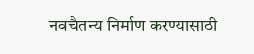नवचैतन्य निर्माण करण्यासाठी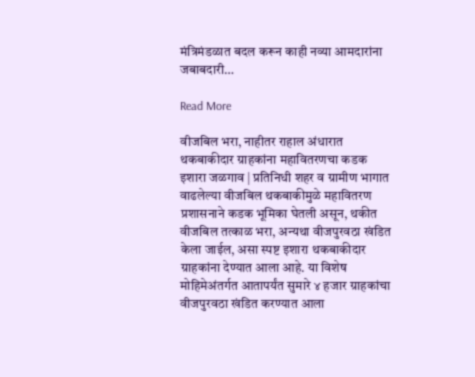मंत्रिमंडळात बदल करून काही नव्या आमदारांना जबाबदारी…

Read More

वीजबिल भरा, नाहीतर राहाल अंधारात थकबाकीदार ग्राहकांना महावितरणचा कडक इशारा जळगाव | प्रतिनिधी शहर व ग्रामीण भागात वाढलेल्या वीजबिल थकबाकीमुळे महावितरण प्रशासनाने कडक भूमिका घेतली असून, थकीत वीजबिल तत्काळ भरा, अन्यथा वीजपुरवठा खंडित केला जाईल, असा स्पष्ट इशारा थकबाकीदार ग्राहकांना देण्यात आला आहे. या विशेष मोहिमेअंतर्गत आतापर्यंत सुमारे ४ हजार ग्राहकांचा वीजपुरवठा खंडित करण्यात आला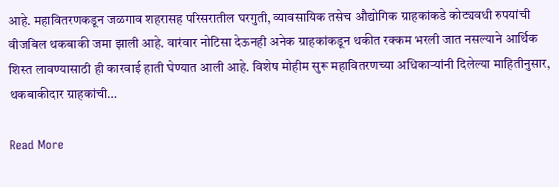आहे. महावितरणकडून जळगाव शहरासह परिसरातील घरगुती, व्यावसायिक तसेच औद्योगिक ग्राहकांकडे कोट्यवधी रुपयांची वीजबिल थकबाकी जमा झाली आहे. वारंवार नोटिसा देऊनही अनेक ग्राहकांकडून थकीत रक्कम भरली जात नसल्याने आर्थिक शिस्त लावण्यासाठी ही कारवाई हाती घेण्यात आली आहे. विशेष मोहीम सुरू महावितरणच्या अधिकाऱ्यांनी दिलेल्या माहितीनुसार, थकबाकीदार ग्राहकांची…

Read More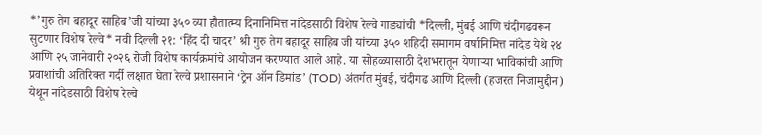*’गुरु तेग बहादूर साहिब’जी यांच्या ३५० व्या हौतात्म्य दिनानिमित्त नांदेडसाठी विशेष रेल्वे गाड्यांची *दिल्ली, मुंबई आणि चंदीगढवरून सुटणार विशेष रेल्वे* नवी दिल्ली २१: ‘हिंद दी चादर’ श्री गुरु तेग बहादूर साहिब जी यांच्या ३५० शहिदी समागम वर्षानिमित्त नांदेड येथे २४ आणि २५ जानेवारी २०२६ रोजी विशेष कार्यक्रमांचे आयोजन करण्यात आले आहे. या सोहळ्यासाठी देशभरातून येणाऱ्या भाविकांची आणि प्रवाशांची अतिरिक्त गर्दी लक्षात घेता रेल्वे प्रशासनाने ‘ट्रेन ऑन डिमांड’ (TOD) अंतर्गत मुंबई, चंदीगढ आणि दिल्ली (हजरत निजामुद्दीन) येथून नांदेडसाठी विशेष रेल्वे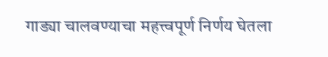गाड्या चालवण्याचा महत्त्वपूर्ण निर्णय घेतला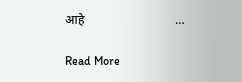आहे                             …

Read More